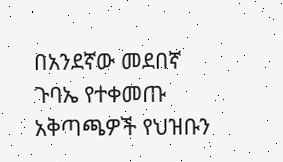በአንደኛው መደበኛ ጉባኤ የተቀመጡ አቅጣጫዎች የህዝቡን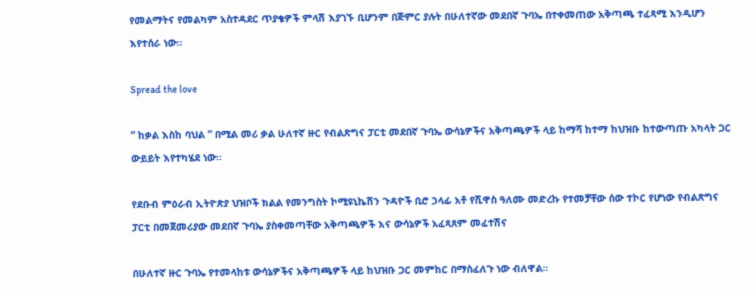የመልማትና የመልካም አስተዳደር ጥያቄዎች ምላሽ እያገኙ ቢሆንም በጅምር ያሉት በሁለተኛው መደበኛ ጉባኤ በተቀመጠው አቅጣጫ ተፈጻሚ እንዲሆን እየተሰራ ነው።

Spread the love

” ከቃል እስከ ባህል ” በሚል መሪ ቃል ሁለተኛ ዙር የብልጽግና ፓርቲ መደበኛ ጉባኤ ውሳኔዎችና አቅጣጫዎች ላይ ከማሻ ከተማ ከህዝቡ ከተውጣጡ አካላት ጋር ውይይት እየተካሄደ ነው።

የደቡብ ምዕራብ ኢትዮጽያ ህዝቦች ክልል የመንግስት ኮሚዩኒኬሽን ጉዳዮች ቢሮ ኃላፊ አቶ የሺዋስ ዓለሙ መድረኩ የተመቻቸው ሰው ተኮር የሆነው የብልጽግና ፓርቲ በመጀመሪያው መደበኛ ጉባኤ ያስቀመጣቸው አቅጣጫዎች እና ውሳኔዎች አፈጻጸም መፈተሽና

በሁለተኛ ዙር ጉባኤ የተመላከቱ ውሳኔዎችና አቅጣጫዎች ላይ ከህዝቡ ጋር መምከር በማስፈለጉ ነው ብለዋል።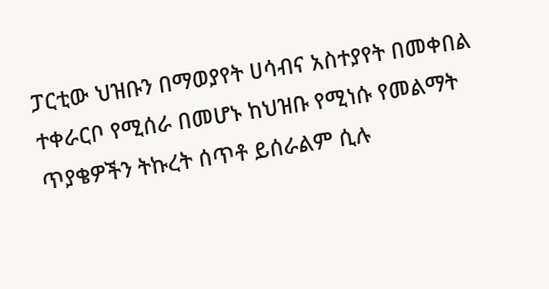ፓርቲው ህዝቡን በማወያየት ሀሳብና አስተያየት በመቀበል ተቀራርቦ የሚሰራ በመሆኑ ከህዝቡ የሚነሱ የመልማት ጥያቄዎችን ትኩረት ሰጥቶ ይሰራልም ሲሉ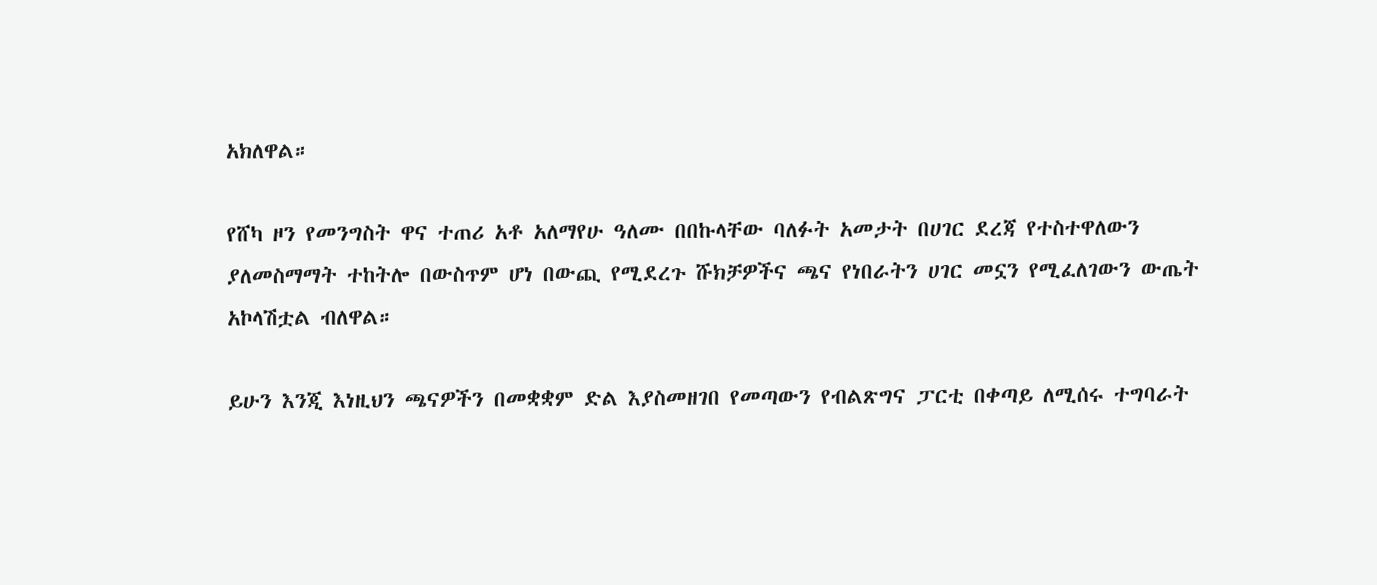አክለዋል።

የሸካ ዞን የመንግስት ዋና ተጠሪ አቶ አለማየሁ ዓለሙ በበኩላቸው ባለፉት አመታት በሀገር ደረጃ የተስተዋለውን ያለመስማማት ተከትሎ በውስጥም ሆነ በውጪ የሚደረጉ ሹክቻዎችና ጫና የነበራትን ሀገር መኗን የሚፈለገውን ውጤት አኮላሽቷል ብለዋል።

ይሁን እንጂ እነዚህን ጫናዎችን በመቋቋም ድል እያስመዘገበ የመጣውን የብልጽግና ፓርቲ በቀጣይ ለሚሰሩ ተግባራት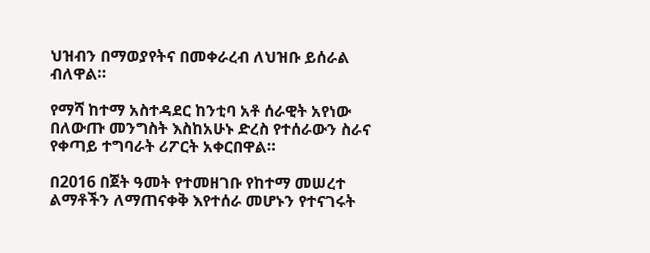ህዝብን በማወያየትና በመቀራረብ ለህዝቡ ይሰራል ብለዋል።

የማሻ ከተማ አስተዳደር ከንቲባ አቶ ሰራዊት አየነው በለውጡ መንግስት እስከአሁኑ ድረስ የተሰራውን ስራና የቀጣይ ተግባራት ሪፖርት አቀርበዋል።

በ2016 በጀት ዓመት የተመዘገቡ የከተማ መሠረተ ልማቶችን ለማጠናቀቅ እየተሰራ መሆኑን የተናገሩት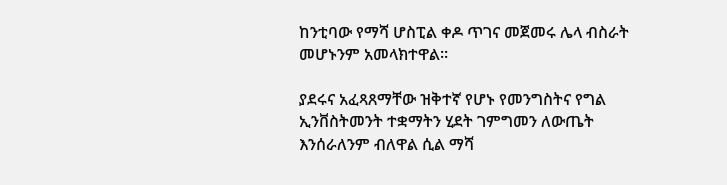ከንቲባው የማሻ ሆስፒል ቀዶ ጥገና መጀመሩ ሌላ ብስራት መሆኑንም አመላክተዋል።

ያደሩና አፈጻጸማቸው ዝቅተኛ የሆኑ የመንግስትና የግል ኢንቨስትመንት ተቋማትን ሂደት ገምግመን ለውጤት እንሰራለንም ብለዋል ሲል ማሻ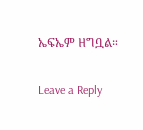ኤፍኤም ዘግቧል።

Leave a Reply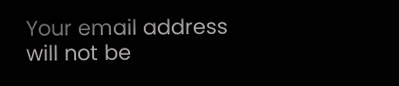Your email address will not be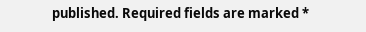published. Required fields are marked *